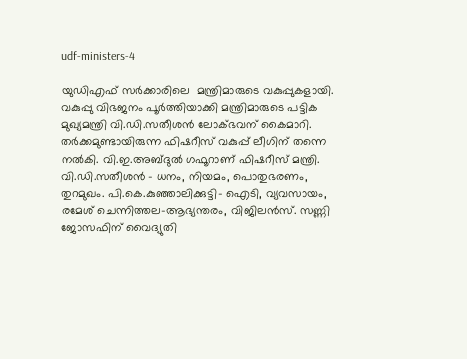udf-ministers-4

യുഡിഎഫ് സര്‍ക്കാരിലെ  മന്ത്രിമാരുടെ വകുപ്പുകളായി. വകുപ്പു വിഭജനം പൂര്‍ത്തിയാക്കി മന്ത്രിമാരുടെ പട്ടിക മുഖ്യമന്ത്രി വി.ഡി.സതീശന്‍ ലോക്‌ഭവന് കൈമാറി. തര്‍ക്കമുണ്ടായിരുന്ന ഫിഷറീസ് വകുപ്പ് ലീഗിന് തന്നെ നല്‍കി. വി.ഇ.അബ്ദുല്‍ ഗഫൂറാണ് ഫിഷറീസ് മന്ത്രി. വി.ഡി.സതീശന്‍ – ധനം, നിയമം, പൊതുഭരണം, തുറമുഖം. പി.കെ.കുഞ്ഞാലിക്കുട്ടി– ഐടി, വ്യവസായം, രമേശ് ചെന്നിത്തല–ആഭ്യന്തരം, വിജിലന്‍സ്. സണ്ണി ജോസഫിന് വൈദ്യുതി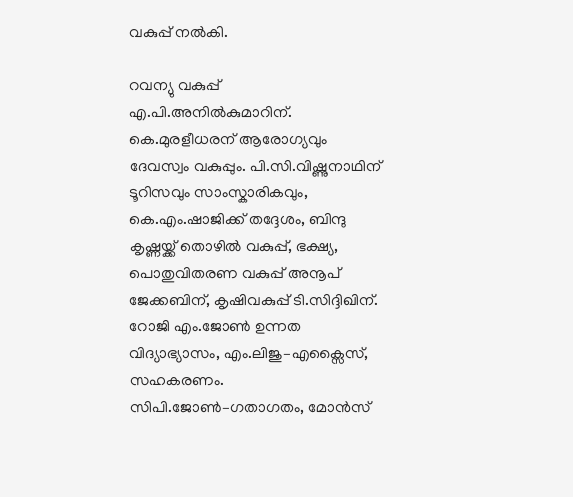വകുപ്പ് നല്‍കി.

റവന്യു വകുപ്പ്  എ.പി.അനില്‍കുമാറിന്.  കെ.മുരളീധരന് ആരോഗ്യവും ദേവസ്വം വകുപ്പും. പി.സി.വിഷ്ണുനാഥിന് ടൂറിസവും സാംസ്കാരികവും, കെ.എം.ഷാജിക്ക് തദ്ദേശം, ബിന്ദു കൃഷ്ണയ്ക്ക് തൊഴില്‍ വകുപ്പ്, ഭക്ഷ്യ, പൊതുവിതരണ വകുപ്പ് അനൂപ് ജേക്കബിന്, കൃഷിവകുപ്പ് ടി.സിദ്ദിഖിന്. റോജി എം.ജോണ്‍ ഉന്നത വിദ്യാഭ്യാസം, എം.ലിജു–എക്സൈസ്, സഹകരണം. സിപി.ജോണ്‍–ഗതാഗതം, മോന്‍സ്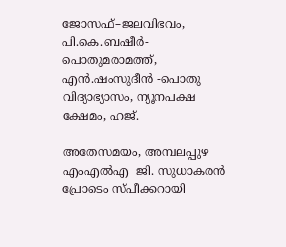ജോസഫ്–ജലവിഭവം, പി.കെ.ബഷീർ- പൊതുമരാമത്ത്, എൻ.ഷംസുദീൻ -പൊതു വിദ്യാഭ്യാസം, ന്യൂനപക്ഷ ക്ഷേമം, ഹജ്.

അതേസമയം, അമ്പലപ്പുഴ എംഎല്‍എ  ജി. സുധാകരന്‍ പ്രോടെം സ്പീക്കറായി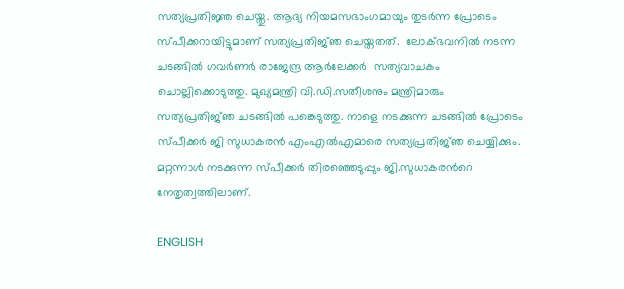സത്യപ്രതിജ്ഞ ചെയ്തു. ആദ്യ നിയമസഭാംഗമായും തുടര്‍ന്ന പ്രോടെം സ്പീക്കറായിട്ടുമാണ് സത്യപ്രതിജ്‍ഞ ചെയ്തതത്.  ലോക്ഭവനില്‍ നടന്ന ചടങ്ങില്‍ ഗവര്‍ണര്‍ രാജേന്ദ്ര ആര്‍ലേക്കര്‍  സത്യവാചകം ചൊല്ലിക്കൊടുത്തു. മുഖ്യമന്ത്രി വി.ഡി.സതീശനും മന്ത്രിമാരും സത്യപ്രതിജ്‍ഞ ചടങ്ങില്‍ പങ്കെടുത്തു. നാളെ നടക്കുന്ന ചടങ്ങില്‍ പ്രോടെം സ്പീക്കര്‍ ജി സുധാകരന്‍ എംഎല്‍എമാരെ സത്യപ്രതിജ്‍ഞ ചെയ്യിക്കും. മറ്റന്നാള്‍ നടക്കുന്ന സ്പീക്കര്‍ തിരഞ്ഞെടുപ്പും ജി.സുധാകരന്‍റെ നേതൃത്വത്തിലാണ്.

ENGLISH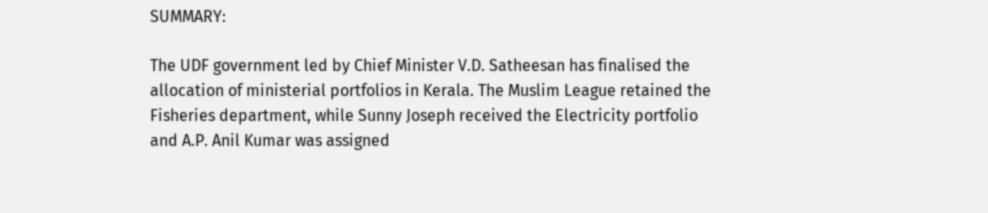SUMMARY:

The UDF government led by Chief Minister V.D. Satheesan has finalised the allocation of ministerial portfolios in Kerala. The Muslim League retained the Fisheries department, while Sunny Joseph received the Electricity portfolio and A.P. Anil Kumar was assigned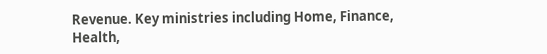Revenue. Key ministries including Home, Finance, Health,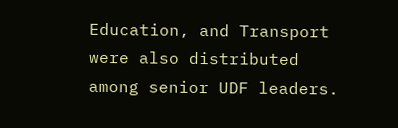Education, and Transport were also distributed among senior UDF leaders.